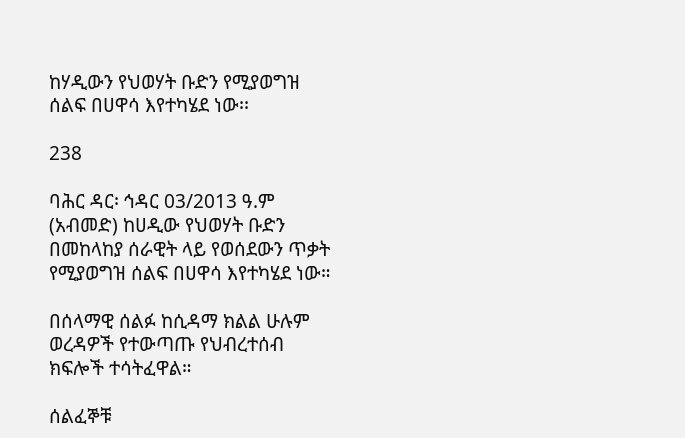ከሃዲውን የህወሃት ቡድን የሚያወግዝ ሰልፍ በሀዋሳ እየተካሄደ ነው፡፡

238

ባሕር ዳር፡ ኅዳር 03/2013 ዓ.ም (አብመድ) ከሀዲው የህወሃት ቡድን በመከላከያ ሰራዊት ላይ የወሰደውን ጥቃት የሚያወግዝ ሰልፍ በሀዋሳ እየተካሄደ ነው።

በሰላማዊ ሰልፉ ከሲዳማ ክልል ሁሉም ወረዳዎች የተውጣጡ የህብረተሰብ ክፍሎች ተሳትፈዋል።

ሰልፈኞቹ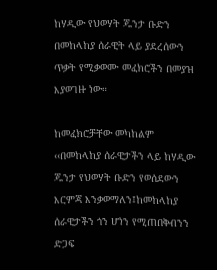ከሃዲው የህወሃት ጁንታ ቡድን በመከላከያ ሰራዊት ላይ ያደረሰውን ጥቃት የሚቃወሙ መፈክሮችን በመያዝ እያወገዙ ነው።

ከመፈክሮቻቸው መካከልም ‹‹በመከላከያ ሰራዊታችን ላይ ከሃዲው ጁንታ የህወሃት ቡድን የወሰደውን እርምጃ እንቃወማለን፤ከመከላከያ ሰራዊታችን ጎን ሆነን የሚጠበቅብንን ድጋፍ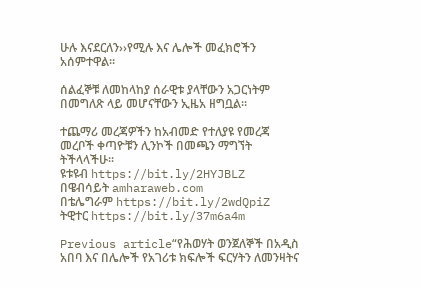ሁሉ እናደርለን››የሚሉ እና ሌሎች መፈክሮችን አሰምተዋል።

ሰልፈኞቹ ለመከላከያ ሰራዊቱ ያላቸውን አጋርነትም በመግለጽ ላይ መሆናቸውን ኢዜአ ዘግቧል፡፡

ተጨማሪ መረጃዎችን ከአብመድ የተለያዩ የመረጃ መረቦች ቀጣዮቹን ሊንኮች በመጫን ማግኘት ትችላላችሁ፡፡
ዩቱዩብ https://bit.ly/2HYJBLZ
በዌብሳይት amharaweb.com
በቴሌግራም https://bit.ly/2wdQpiZ
ትዊተር https://bit.ly/37m6a4m

Previous article“የሕወሃት ወንጀለኞች በአዲስ አበባ እና በሌሎች የአገሪቱ ክፍሎች ፍርሃትን ለመንዛትና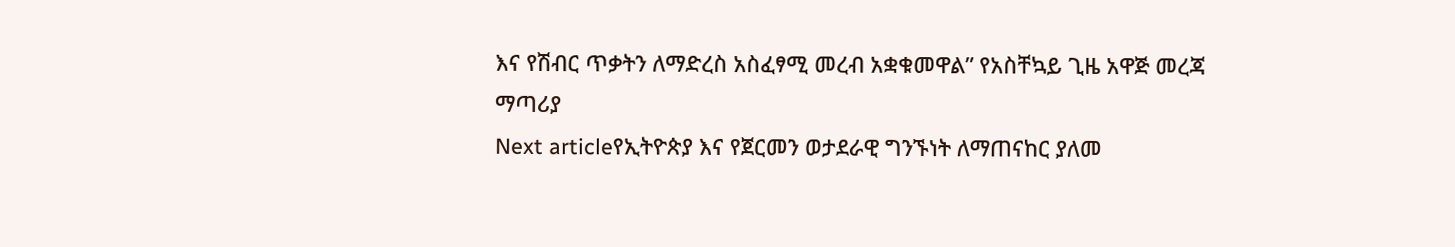እና የሽብር ጥቃትን ለማድረስ አስፈፃሚ መረብ አቋቁመዋል” የአስቸኳይ ጊዜ አዋጅ መረጃ ማጣሪያ
Next articleየኢትዮጵያ እና የጀርመን ወታደራዊ ግንኙነት ለማጠናከር ያለመ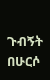ጉብኝት በሁርሶ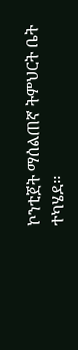ኮንቲጀት ማሰልጠኛ ትምህርት ቤት ተካሄደ፡፡